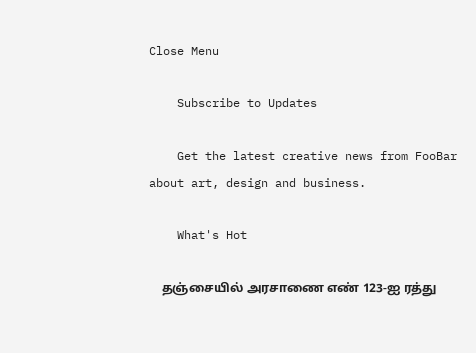Close Menu

    Subscribe to Updates

    Get the latest creative news from FooBar about art, design and business.

    What's Hot

    தஞ்சையில் அரசாணை எண் 123-ஐ ரத்து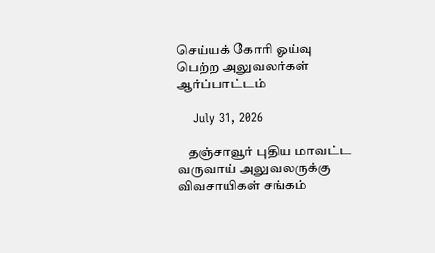செய்யக் கோரி ஓய்வு பெற்ற அலுவலர்கள் ஆர்ப்பாட்டம்

    July 31, 2026

    தஞ்சாவூர் புதிய மாவட்ட வருவாய் அலுவலருக்கு விவசாயிகள் சங்கம்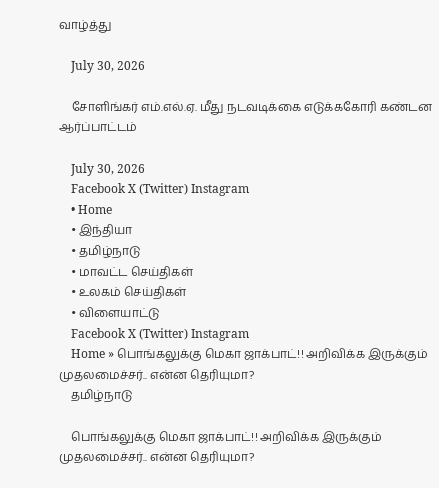வாழ்த்து

    July 30, 2026

    சோளிங்கர் எம்.எல்.ஏ. மீது நடவடிக்கை எடுக்ககோரி கண்டன ஆர்ப்பாட்டம்

    July 30, 2026
    Facebook X (Twitter) Instagram
    • Home
    • இந்தியா
    • தமிழ்நாடு
    • மாவட்ட செய்திகள்
    • உலகம் செய்திகள்
    • விளையாட்டு
    Facebook X (Twitter) Instagram
    Home » பொங்கலுக்கு மெகா ஜாக்பாட்!! அறிவிக்க இருக்கும் முதலமைச்சர்.. என்ன தெரியுமா?
    தமிழ்நாடு

    பொங்கலுக்கு மெகா ஜாக்பாட்!! அறிவிக்க இருக்கும் முதலமைச்சர்.. என்ன தெரியுமா?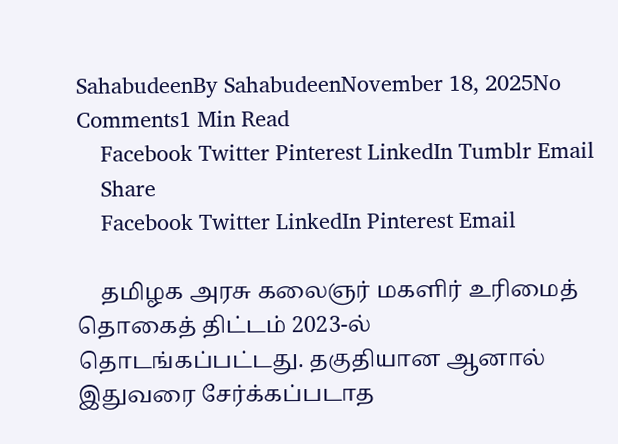SahabudeenBy SahabudeenNovember 18, 2025No Comments1 Min Read
    Facebook Twitter Pinterest LinkedIn Tumblr Email
    Share
    Facebook Twitter LinkedIn Pinterest Email

    தமிழக அரசு கலைஞர் மகளிர் உரிமைத் தொகைத் திட்டம் 2023-ல் தொடங்கப்பட்டது. தகுதியான ஆனால் இதுவரை சேர்க்கப்படாத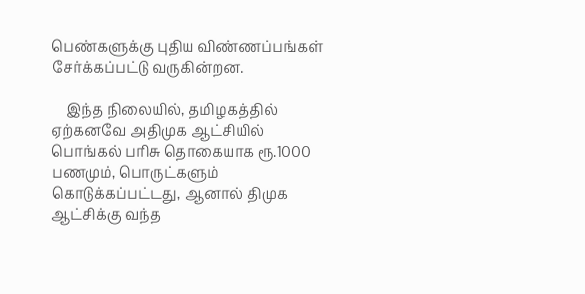பெண்களுக்கு புதிய விண்ணப்பங்கள் சேர்க்கப்பட்டு வருகின்றன.

    இந்த நிலையில், தமிழகத்தில் ஏற்கனவே அதிமுக ஆட்சியில் பொங்கல் பரிசு தொகையாக ரூ.1000 பணமும், பொருட்களும் கொடுக்கப்பட்டது, ஆனால் திமுக ஆட்சிக்கு வந்த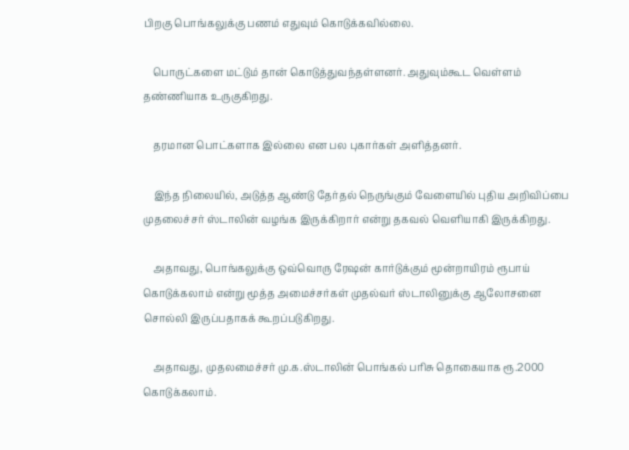பிறகு பொங்கலுக்கு பணம் எதுவும் கொடுக்கவில்லை.

    பொருட்களை மட்டும் தான் கொடுத்துவந்தள்ளனர். அதுவும்கூட வெள்ளம் தண்ணியாக உருகுகிறது.

    தரமான பொட்களாக இல்லை என பல புகார்கள் அளித்தனர்.

    இந்த நிலையில், அடுத்த ஆண்டு தேர்தல் நெருங்கும் வேளையில் புதிய அறிவிப்பை முதலைச்சர் ஸ்டாலின் வழங்க இருக்கிறார் என்று தகவல் வெளியாகி இருக்கிறது.

    அதாவது, பொங்கலுக்கு ஒவ்வொரு ரேஷன் கார்டுக்கும் மூன்றாயிரம் ரூபாய் கொடுக்கலாம் என்று மூத்த அமைச்சர்கள் முதல்வர் ஸ்டாலினுக்கு ஆலோசனை சொல்லி இருப்பதாகக் கூறப்படுகிறது.

    அதாவது, முதலமைச்சர் மு.க.ஸ்டாலின் பொங்கல் பரிசு தொகையாக ரூ.2000 கொடுக்கலாம்.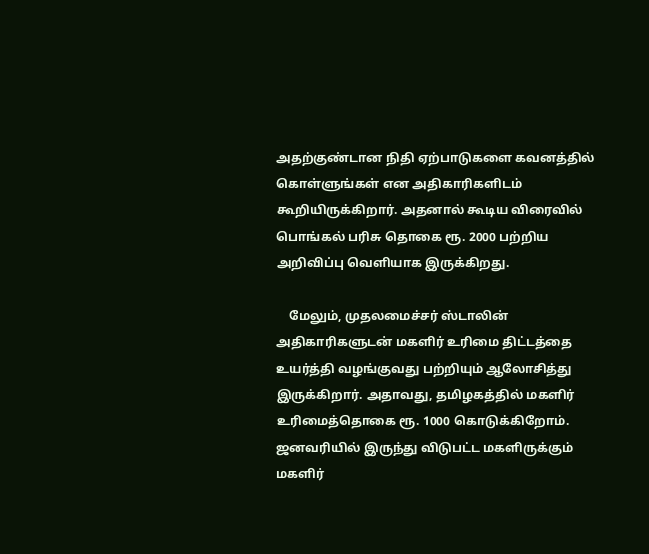அதற்குண்டான நிதி ஏற்பாடுகளை கவனத்தில் கொள்ளுங்கள் என அதிகாரிகளிடம் கூறியிருக்கிறார். அதனால் கூடிய விரைவில் பொங்கல் பரிசு தொகை ரூ. 2000 பற்றிய அறிவிப்பு வெளியாக இருக்கிறது.

    மேலும், முதலமைச்சர் ஸ்டாலின் அதிகாரிகளுடன் மகளிர் உரிமை திட்டத்தை உயர்த்தி வழங்குவது பற்றியும் ஆலோசித்து இருக்கிறார். அதாவது, தமிழகத்தில் மகளிர் உரிமைத்தொகை ரூ. 1000 கொடுக்கிறோம். ஜனவரியில் இருந்து விடுபட்ட மகளிருக்கும் மகளிர்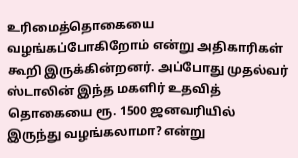உரிமைத்தொகையை வழங்கப்போகிறோம் என்று அதிகாரிகள் கூறி இருக்கின்றனர். அப்போது முதல்வர் ஸ்டாலின் இந்த மகளிர் உதவித் தொகையை ரூ. 1500 ஜனவரியில் இருந்து வழங்கலாமா? என்று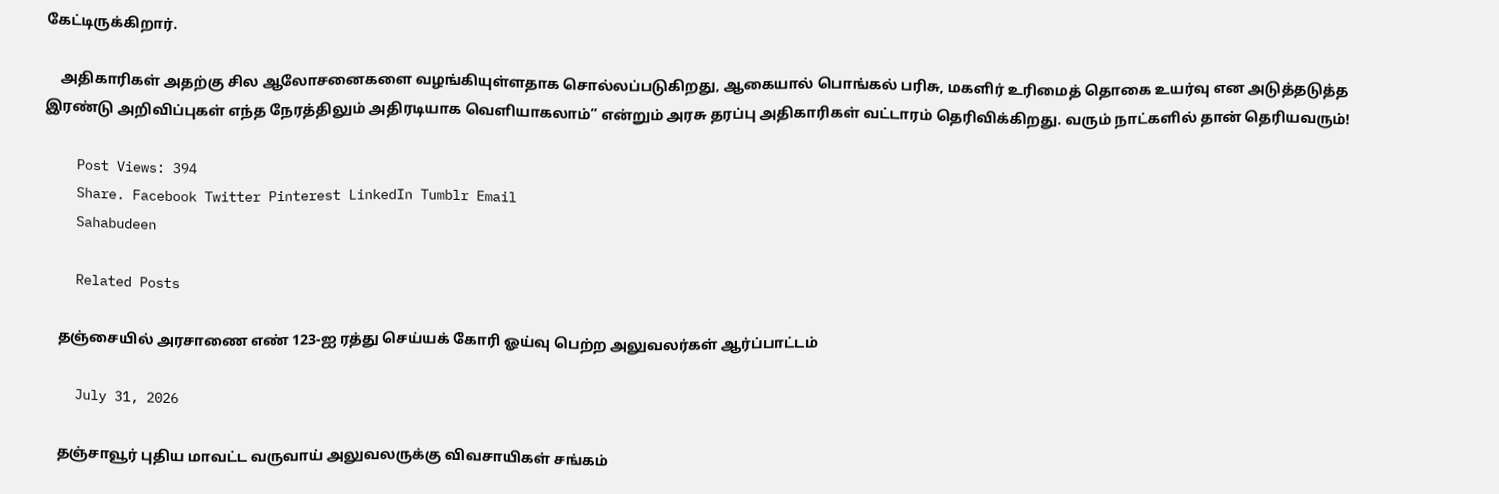கேட்டிருக்கிறார்.

    அதிகாரிகள் அதற்கு சில ஆலோசனைகளை வழங்கியுள்ளதாக சொல்லப்படுகிறது, ஆகையால் பொங்கல் பரிசு, மகளிர் உரிமைத் தொகை உயர்வு என அடுத்தடுத்த இரண்டு அறிவிப்புகள் எந்த நேரத்திலும் அதிரடியாக வெளியாகலாம்” என்றும் அரசு தரப்பு அதிகாரிகள் வட்டாரம் தெரிவிக்கிறது. வரும் நாட்களில் தான் தெரியவரும்!

    Post Views: 394
    Share. Facebook Twitter Pinterest LinkedIn Tumblr Email
    Sahabudeen

    Related Posts

    தஞ்சையில் அரசாணை எண் 123-ஐ ரத்து செய்யக் கோரி ஓய்வு பெற்ற அலுவலர்கள் ஆர்ப்பாட்டம்

    July 31, 2026

    தஞ்சாவூர் புதிய மாவட்ட வருவாய் அலுவலருக்கு விவசாயிகள் சங்கம்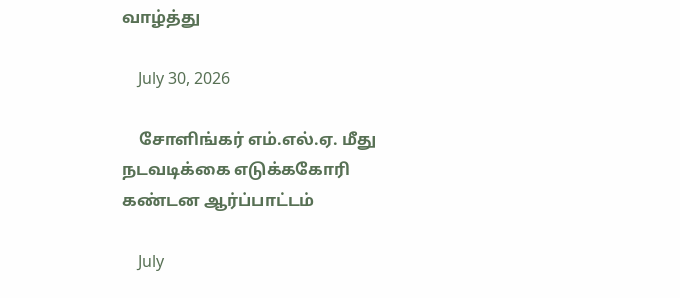வாழ்த்து

    July 30, 2026

    சோளிங்கர் எம்.எல்.ஏ. மீது நடவடிக்கை எடுக்ககோரி கண்டன ஆர்ப்பாட்டம்

    July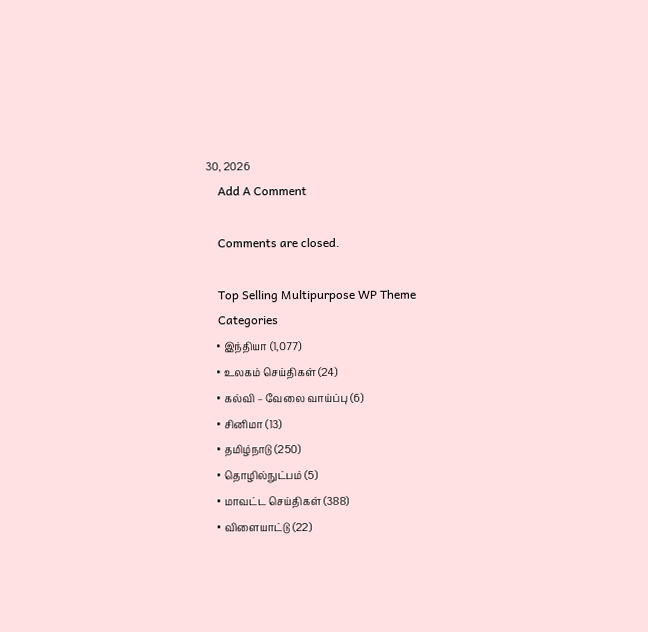30, 2026
    Add A Comment

    Comments are closed.

    Top Selling Multipurpose WP Theme
    Categories
    • இந்தியா (1,077)
    • உலகம் செய்திகள் (24)
    • கல்வி – வேலை வாய்ப்பு (6)
    • சினிமா (13)
    • தமிழ்நாடு (250)
    • தொழில்நுட்பம் (5)
    • மாவட்ட செய்திகள் (388)
    • விளையாட்டு (22)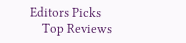Editors Picks
    Top Reviews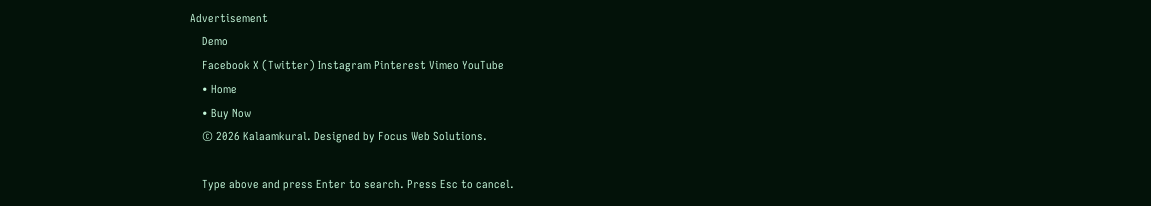Advertisement
    Demo
    Facebook X (Twitter) Instagram Pinterest Vimeo YouTube
    • Home
    • Buy Now
    © 2026 Kalaamkural. Designed by Focus Web Solutions.

    Type above and press Enter to search. Press Esc to cancel.